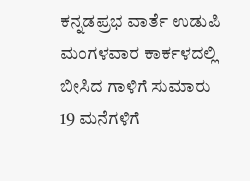ಕನ್ನಡಪ್ರಭ ವಾರ್ತೆ ಉಡುಪಿ
ಮಂಗಳವಾರ ಕಾರ್ಕಳದಲ್ಲಿ ಬೀಸಿದ ಗಾಳಿಗೆ ಸುಮಾರು 19 ಮನೆಗಳಿಗೆ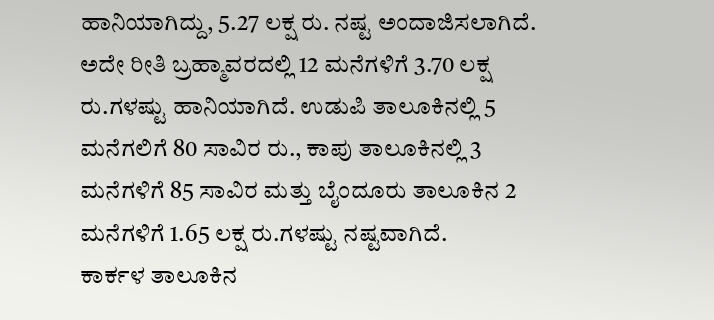ಹಾನಿಯಾಗಿದ್ದು, 5.27 ಲಕ್ಷ ರು. ನಷ್ಟ ಅಂದಾಜಿಸಲಾಗಿದೆ. ಅದೇ ರೀತಿ ಬ್ರಹ್ಮಾವರದಲ್ಲಿ 12 ಮನೆಗಳಿಗೆ 3.70 ಲಕ್ಷ ರು.ಗಳಷ್ಟು ಹಾನಿಯಾಗಿದೆ. ಉಡುಪಿ ತಾಲೂಕಿನಲ್ಲಿ 5 ಮನೆಗಲಿಗೆ 80 ಸಾವಿರ ರು., ಕಾಪು ತಾಲೂಕಿನಲ್ಲಿ 3 ಮನೆಗಳಿಗೆ 85 ಸಾವಿರ ಮತ್ತು ಬೈಂದೂರು ತಾಲೂಕಿನ 2 ಮನೆಗಳಿಗೆ 1.65 ಲಕ್ಷ ರು.ಗಳಷ್ಟು ನಷ್ಟವಾಗಿದೆ.
ಕಾರ್ಕಳ ತಾಲೂಕಿನ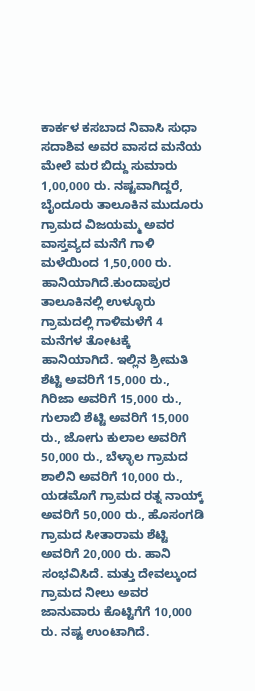ಕಾರ್ಕಳ ಕಸಬಾದ ನಿವಾಸಿ ಸುಧಾ ಸದಾಶಿವ ಅವರ ವಾಸದ ಮನೆಯ ಮೇಲೆ ಮರ ಬಿದ್ದು ಸುಮಾರು 1,00,000 ರು. ನಷ್ಟವಾಗಿದ್ದರೆ, ಬೈಂದೂರು ತಾಲೂಕಿನ ಮುದೂರು ಗ್ರಾಮದ ವಿಜಯಮ್ಮ ಅವರ ವಾಸ್ತವ್ಯದ ಮನೆಗೆ ಗಾಳಿ ಮಳೆಯಿಂದ 1,50,000 ರು. ಹಾನಿಯಾಗಿದೆ.ಕುಂದಾಪುರ ತಾಲೂಕಿನಲ್ಲಿ ಉಳ್ಳೂರು ಗ್ರಾಮದಲ್ಲಿ ಗಾಳಿಮಳೆಗೆ 4 ಮನೆಗಳ ತೋಟಕ್ಕೆ ಹಾನಿಯಾಗಿದೆ. ಇಲ್ಲಿನ ಶ್ರೀಮತಿ ಶೆಟ್ಟಿ ಅವರಿಗೆ 15,000 ರು., ಗಿರಿಜಾ ಅವರಿಗೆ 15,000 ರು., ಗುಲಾಬಿ ಶೆಟ್ಟಿ ಅವರಿಗೆ 15,000 ರು., ಜೋಗು ಕುಲಾಲ ಅವರಿಗೆ 50,000 ರು., ಬೆಳ್ಳಾಲ ಗ್ರಾಮದ ಶಾಲಿನಿ ಅವರಿಗೆ 10,000 ರು., ಯಡಮೊಗೆ ಗ್ರಾಮದ ರತ್ನ ನಾಯ್ಕ್ ಅವರಿಗೆ 50,000 ರು., ಹೊಸಂಗಡಿ ಗ್ರಾಮದ ಸೀತಾರಾಮ ಶೆಟ್ಟಿ ಅವರಿಗೆ 20,000 ರು. ಹಾನಿ ಸಂಭವಿಸಿದೆ. ಮತ್ತು ದೇವಲ್ಕುಂದ ಗ್ರಾಮದ ನೀಲು ಅವರ ಜಾನುವಾರು ಕೊಟ್ಟಿಗೆಗೆ 10,000 ರು. ನಷ್ಟ ಉಂಟಾಗಿದೆ.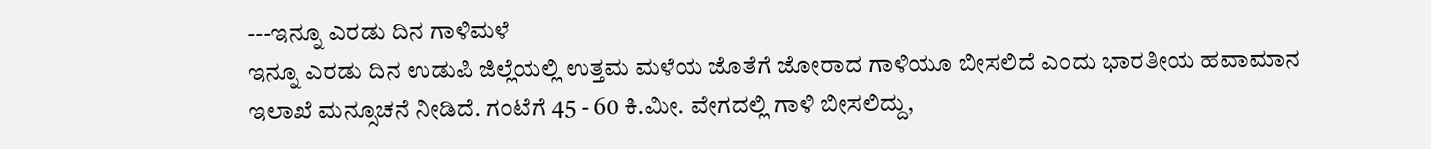---ಇನ್ನೂ ಎರಡು ದಿನ ಗಾಳಿಮಳೆ
ಇನ್ನೂ ಎರಡು ದಿನ ಉಡುಪಿ ಜಿಲ್ಲೆಯಲ್ಲಿ ಉತ್ತಮ ಮಳೆಯ ಜೊತೆಗೆ ಜೋರಾದ ಗಾಳಿಯೂ ಬೀಸಲಿದೆ ಎಂದು ಭಾರತೀಯ ಹವಾಮಾನ ಇಲಾಖೆ ಮನ್ಸೂಚನೆ ನೀಡಿದೆ. ಗಂಟೆಗೆ 45 - 60 ಕಿ.ಮೀ. ವೇಗದಲ್ಲಿ ಗಾಳಿ ಬೀಸಲಿದ್ದು,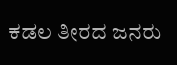ಕಡಲ ತೀರದ ಜನರು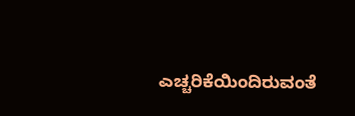ಎಚ್ಚರಿಕೆಯಿಂದಿರುವಂತೆ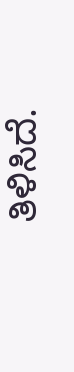ತಿಳಿಸಿದೆ.